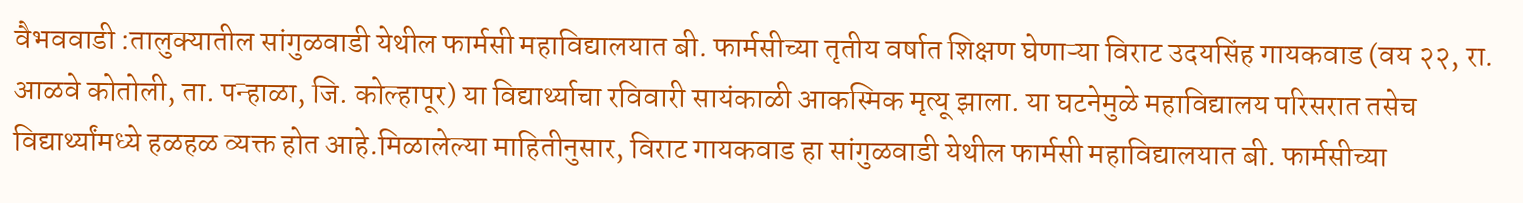वैभववाडी :तालुक्यातील सांगुळवाडी येथील फार्मसी महाविद्यालयात बी. फार्मसीच्या तृतीय वर्षात शिक्षण घेणाऱ्या विराट उदयसिंह गायकवाड (वय २२, रा. आळवे कोतोली, ता. पन्हाळा, जि. कोल्हापूर) या विद्यार्थ्याचा रविवारी सायंकाळी आकस्मिक मृत्यू झाला. या घटनेमुळे महाविद्यालय परिसरात तसेच विद्यार्थ्यांमध्ये हळहळ व्यक्त होत आहे.मिळालेल्या माहितीनुसार, विराट गायकवाड हा सांगुळवाडी येथील फार्मसी महाविद्यालयात बी. फार्मसीच्या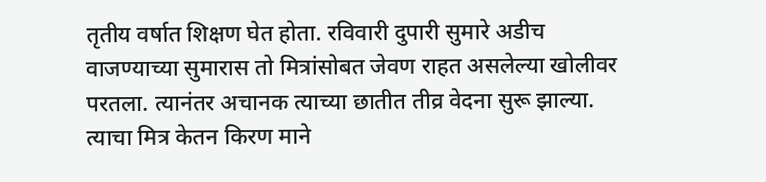तृतीय वर्षात शिक्षण घेत होता. रविवारी दुपारी सुमारे अडीच वाजण्याच्या सुमारास तो मित्रांसोबत जेवण राहत असलेल्या खोलीवर परतला. त्यानंतर अचानक त्याच्या छातीत तीव्र वेदना सुरू झाल्या. त्याचा मित्र केतन किरण माने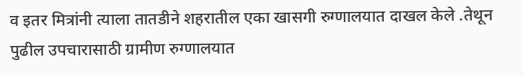व इतर मित्रांनी त्याला तातडीने शहरातील एका खासगी रुग्णालयात दाखल केले .तेथून पुढील उपचारासाठी ग्रामीण रुग्णालयात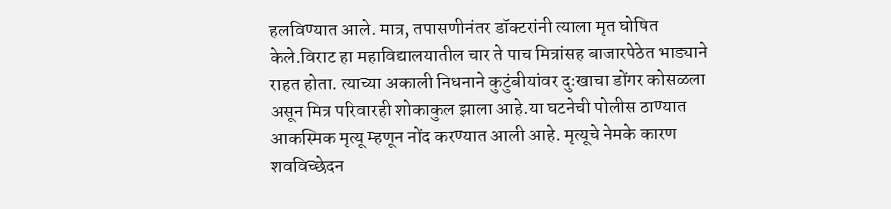हलविण्यात आले. मात्र, तपासणीनंतर डॉक्टरांनी त्याला मृत घोषित केले.विराट हा महाविद्यालयातील चार ते पाच मित्रांसह बाजारपेठेत भाड्याने राहत होता. त्याच्या अकाली निधनाने कुटुंबीयांवर दुःखाचा डोंगर कोसळला असून मित्र परिवारही शोकाकुल झाला आहे.या घटनेची पोलीस ठाण्यात आकस्मिक मृत्यू म्हणून नोंद करण्यात आली आहे. मृत्यूचे नेमके कारण शवविच्छेदन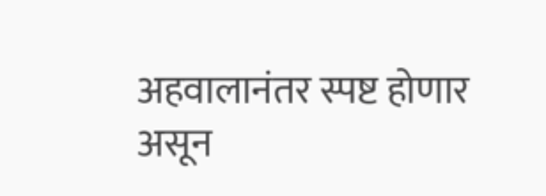अहवालानंतर स्पष्ट होणार असून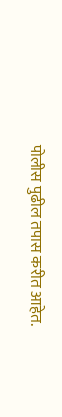पोलीस पुढील तपास करीत आहेत.